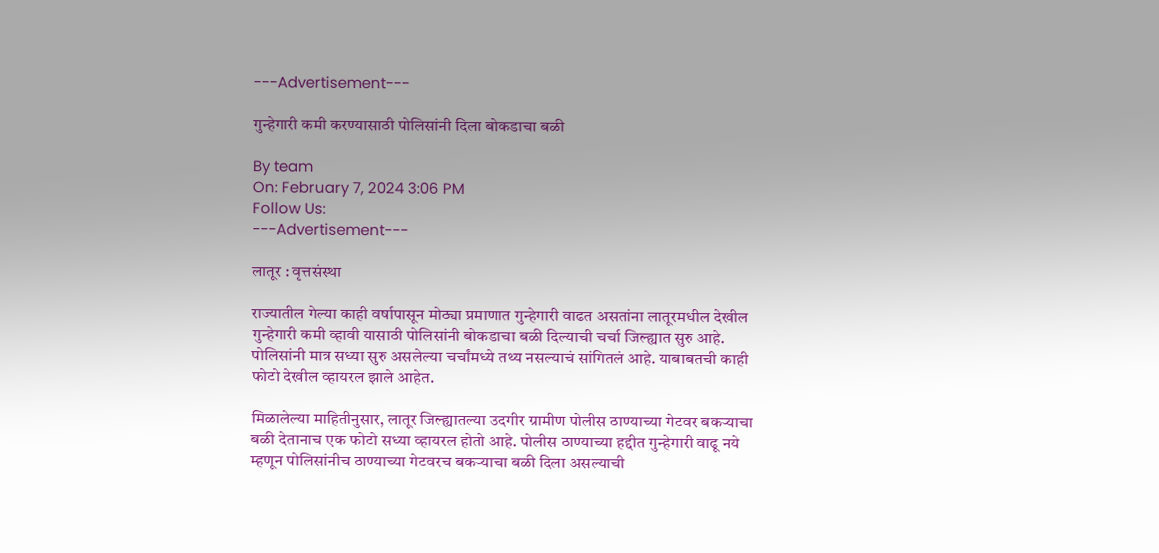---Advertisement---

गुन्हेगारी कमी करण्यासाठी पोलिसांनी दिला बोकडाचा बळी

By team
On: February 7, 2024 3:06 PM
Follow Us:
---Advertisement---

लातूर : वृत्तसंस्था

राज्यातील गेल्या काही वर्षापासून मोठ्या प्रमाणात गुन्हेगारी वाढत असतांना लातूरमधील देखील गुन्हेगारी कमी व्हावी यासाठी पोलिसांनी बोकडाचा बळी दिल्याची चर्चा जिल्ह्यात सुरु आहे. पोलिसांनी मात्र सध्या सुरु असलेल्या चर्चांमध्ये तथ्य नसल्याचं सांगितलं आहे. याबाबतची काही फोटो देखील व्हायरल झाले आहेत.

मिळालेल्या माहितीनुसार, लातूर जिल्ह्यातल्या उदगीर ग्रामीण पोलीस ठाण्याच्या गेटवर बकऱ्याचा बळी देतानाच एक फोटो सध्या व्हायरल होतो आहे. पोलीस ठाण्याच्या हद्दीत गुन्हेगारी वाढू नये म्हणून पोलिसांनीच ठाण्याच्या गेटवरच बकऱ्याचा बळी दिला असल्याची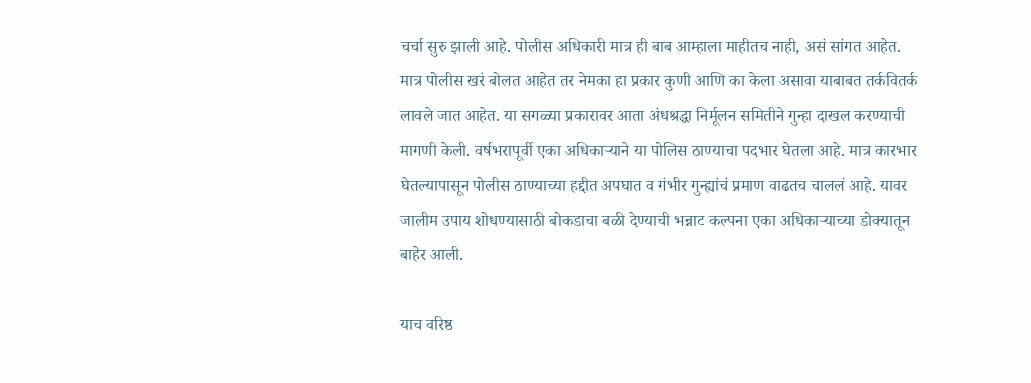चर्चा सुरु झाली आहे. पोलीस अधिकारी मात्र ही बाब आम्हाला माहीतच नाही, असं सांगत आहेत. मात्र पोलीस खरं बोलत आहेत तर नेमका हा प्रकार कुणी आणि का केला असावा याबाबत तर्कवितर्क लावले जात आहेत. या सगळ्या प्रकारावर आता अंधश्रद्धा निर्मूलन समितीने गुन्हा दाखल करण्याची मागणी केली. वर्षभरापूर्वी एका अधिकाऱ्याने या पोलिस ठाण्याचा पदभार घेतला आहे. मात्र कारभार घेतल्यापासून पोलीस ठाण्याच्या हद्दीत अपघात व गंभीर गुन्ह्यांचं प्रमाण वाढतच चाललं आहे. यावर जालीम उपाय शोधण्यासाठी बोकडाचा बळी देण्याची भन्नाट कल्पना एका अधिकाऱ्याच्या डोक्यातून बाहेर आली.

याच वरिष्ठ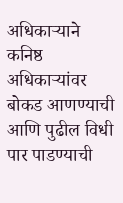अधिकाऱ्याने कनिष्ठ अधिकाऱ्यांवर बोकड आणण्याची आणि पुढील विधी पार पाडण्याची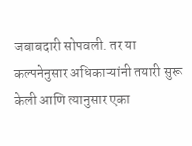जबाबदारी सोपवली. तर या कल्पनेनुसार अधिकाऱ्यांनी तयारी सुरू केली आणि त्यानुसार एका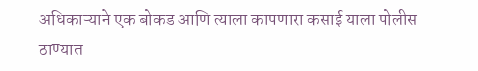अधिकाऱ्याने एक बोकड आणि त्याला कापणारा कसाई याला पोलीस ठाण्यात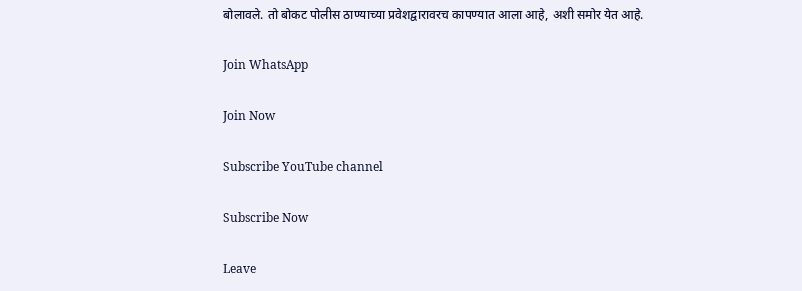बोलावले. तो बोकट पोलीस ठाण्याच्या प्रवेशद्वारावरच कापण्यात आला आहे, अशी समोर येत आहे.

Join WhatsApp

Join Now

Subscribe YouTube channel

Subscribe Now

Leave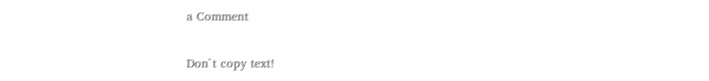a Comment

Don`t copy text!